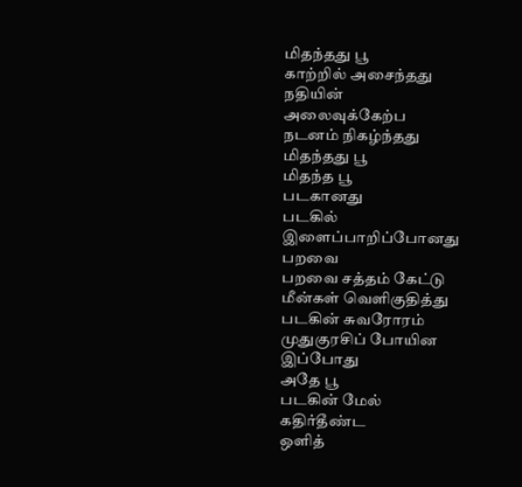மிதந்தது பூ
காற்றில் அசைந்தது
நதியின்
அலைவுக்கேற்ப
நடனம் நிகழ்ந்தது
மிதந்தது பூ
மிதந்த பூ
படகானது
படகில்
இளைப்பாறிப்போனது
பறவை
பறவை சத்தம் கேட்டு
மீன்கள் வெளிகுதித்து
படகின் சுவரோரம்
முதுகுரசிப் போயின
இப்போது
அதே பூ
படகின் மேல்
கதிர்தீண்ட
ஒளித்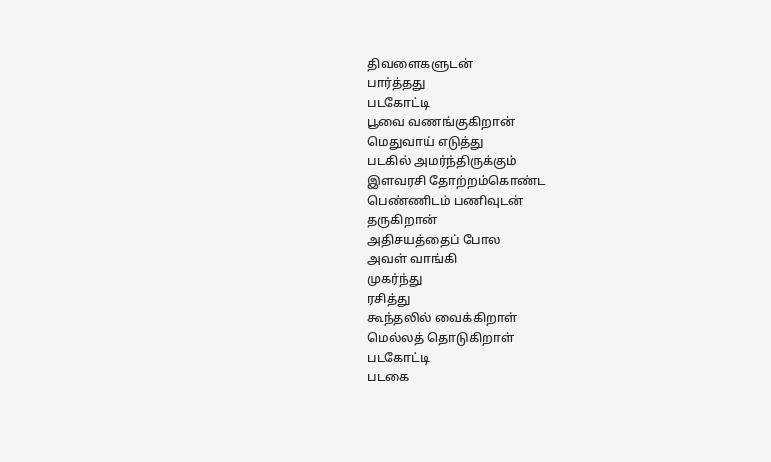திவளைகளுடன்
பார்த்தது
படகோட்டி
பூவை வணங்குகிறான்
மெதுவாய் எடுத்து
படகில் அமர்ந்திருக்கும்
இளவரசி தோற்றம்கொண்ட
பெண்ணிடம் பணிவுடன்
தருகிறான்
அதிசயத்தைப் போல
அவள் வாங்கி
முகர்ந்து
ரசித்து
கூந்தலில் வைக்கிறாள்
மெல்லத் தொடுகிறாள்
படகோட்டி
படகை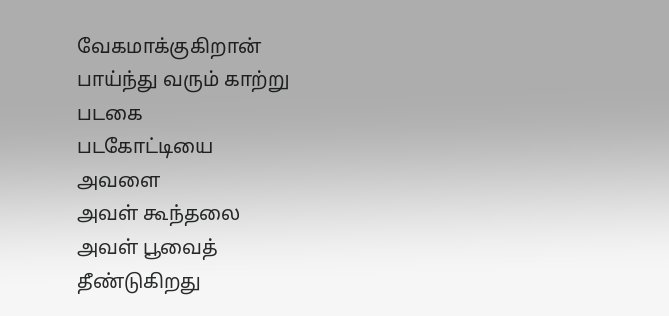வேகமாக்குகிறான்
பாய்ந்து வரும் காற்று
படகை
படகோட்டியை
அவளை
அவள் கூந்தலை
அவள் பூவைத்
தீண்டுகிறது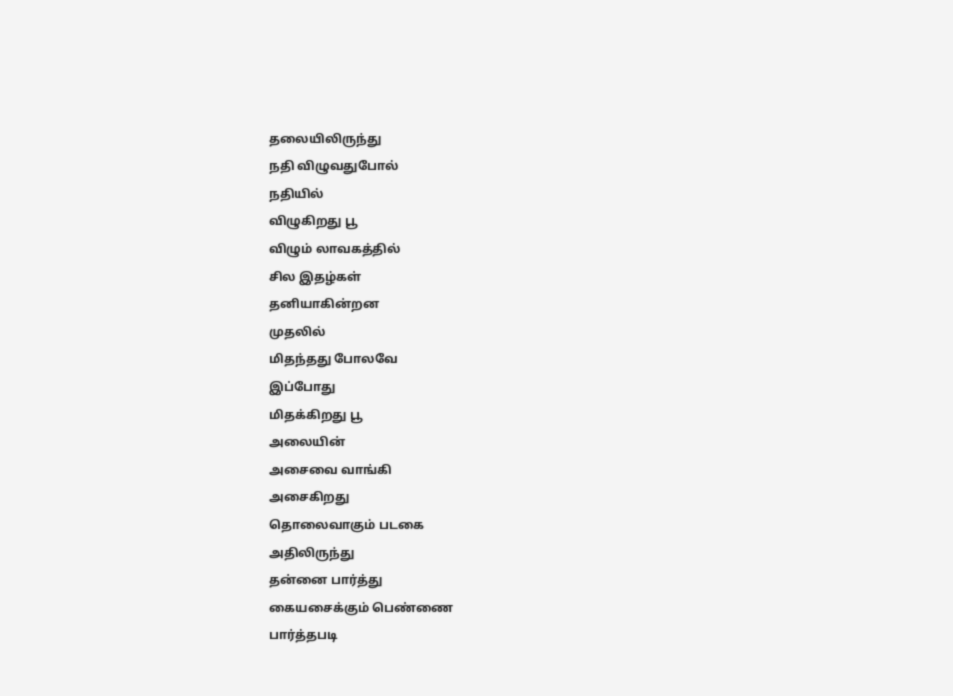தலையிலிருந்து
நதி விழுவதுபோல்
நதியில்
விழுகிறது பூ
விழும் லாவகத்தில்
சில இதழ்கள்
தனியாகின்றன
முதலில்
மிதந்தது போலவே
இப்போது
மிதக்கிறது பூ
அலையின்
அசைவை வாங்கி
அசைகிறது
தொலைவாகும் படகை
அதிலிருந்து
தன்னை பார்த்து
கையசைக்கும் பெண்ணை
பார்த்தபடி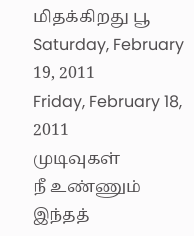மிதக்கிறது பூ
Saturday, February 19, 2011
Friday, February 18, 2011
முடிவுகள்
நீ உண்ணும்
இந்தத்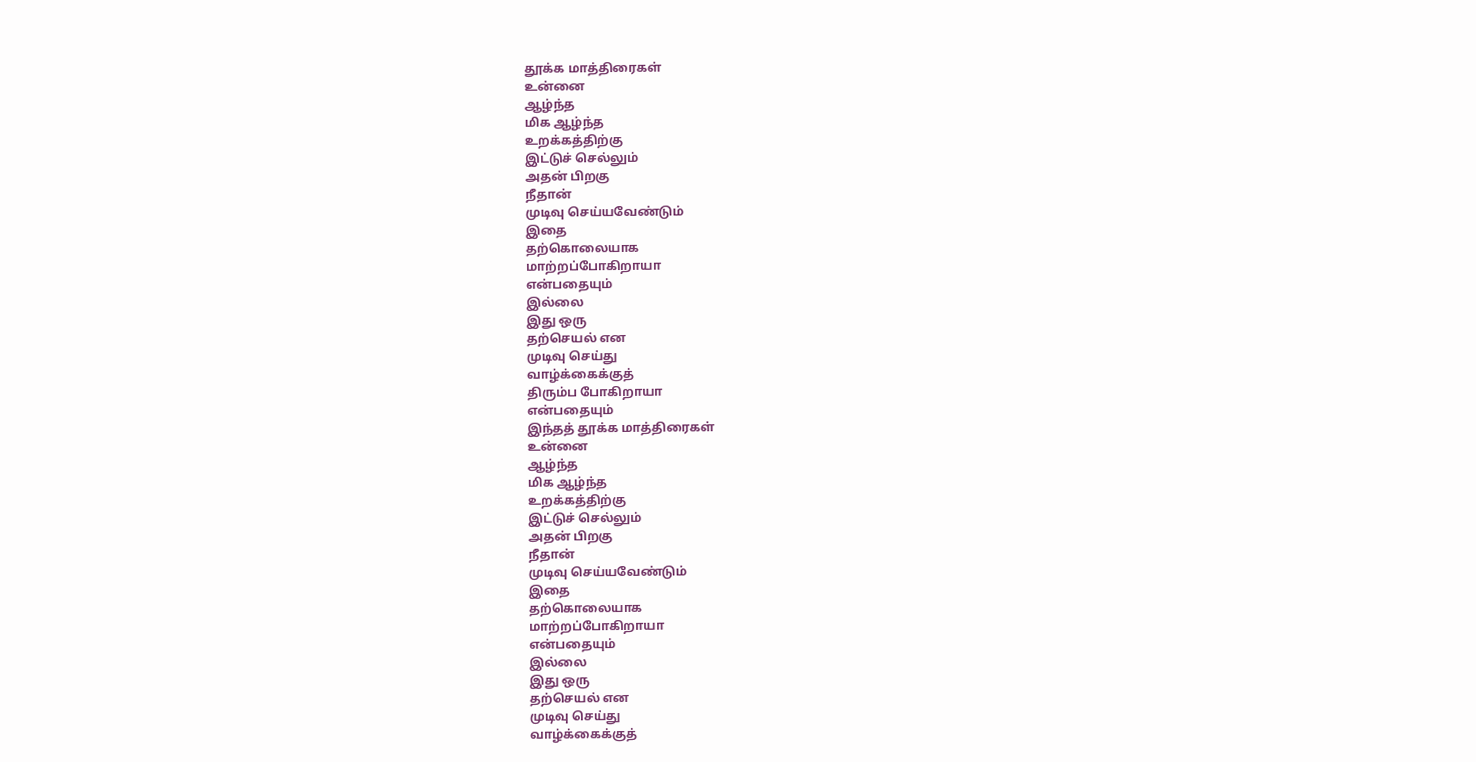தூக்க மாத்திரைகள்
உன்னை
ஆழ்ந்த
மிக ஆழ்ந்த
உறக்கத்திற்கு
இட்டுச் செல்லும்
அதன் பிறகு
நீதான்
முடிவு செய்யவேண்டும்
இதை
தற்கொலையாக
மாற்றப்போகிறாயா
என்பதையும்
இல்லை
இது ஒரு
தற்செயல் என
முடிவு செய்து
வாழ்க்கைக்குத்
திரும்ப போகிறாயா
என்பதையும்
இந்தத் தூக்க மாத்திரைகள்
உன்னை
ஆழ்ந்த
மிக ஆழ்ந்த
உறக்கத்திற்கு
இட்டுச் செல்லும்
அதன் பிறகு
நீதான்
முடிவு செய்யவேண்டும்
இதை
தற்கொலையாக
மாற்றப்போகிறாயா
என்பதையும்
இல்லை
இது ஒரு
தற்செயல் என
முடிவு செய்து
வாழ்க்கைக்குத்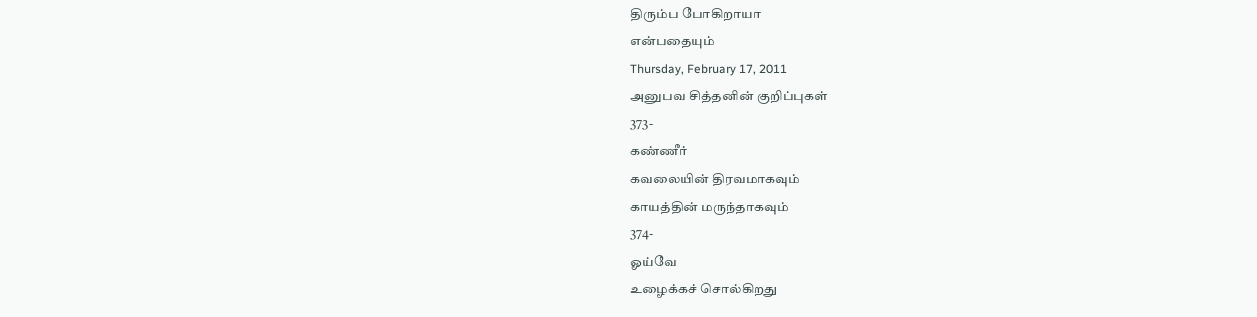திரும்ப போகிறாயா
என்பதையும்
Thursday, February 17, 2011
அனுபவ சித்தனின் குறிப்புகள்
373-
கண்ணீர்
கவலையின் திரவமாகவும்
காயத்தின் மருந்தாகவும்
374-
ஓய்வே
உழைக்கச் சொல்கிறது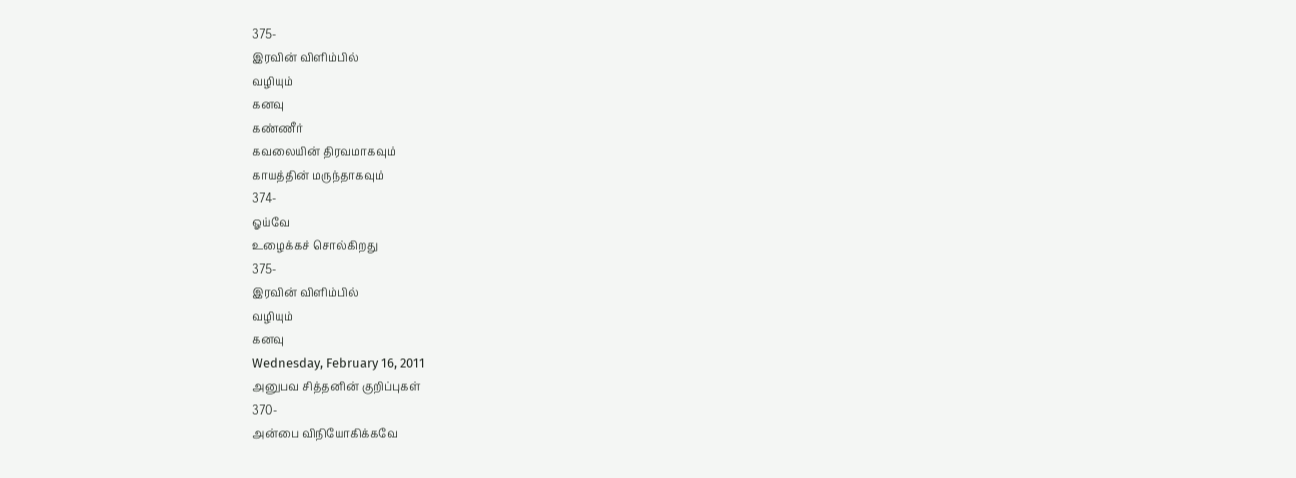375-
இரவின் விளிம்பில்
வழியும்
கனவு
கண்ணீர்
கவலையின் திரவமாகவும்
காயத்தின் மருந்தாகவும்
374-
ஓய்வே
உழைக்கச் சொல்கிறது
375-
இரவின் விளிம்பில்
வழியும்
கனவு
Wednesday, February 16, 2011
அனுபவ சித்தனின் குறிப்புகள்
370-
அன்பை விநியோகிக்கவே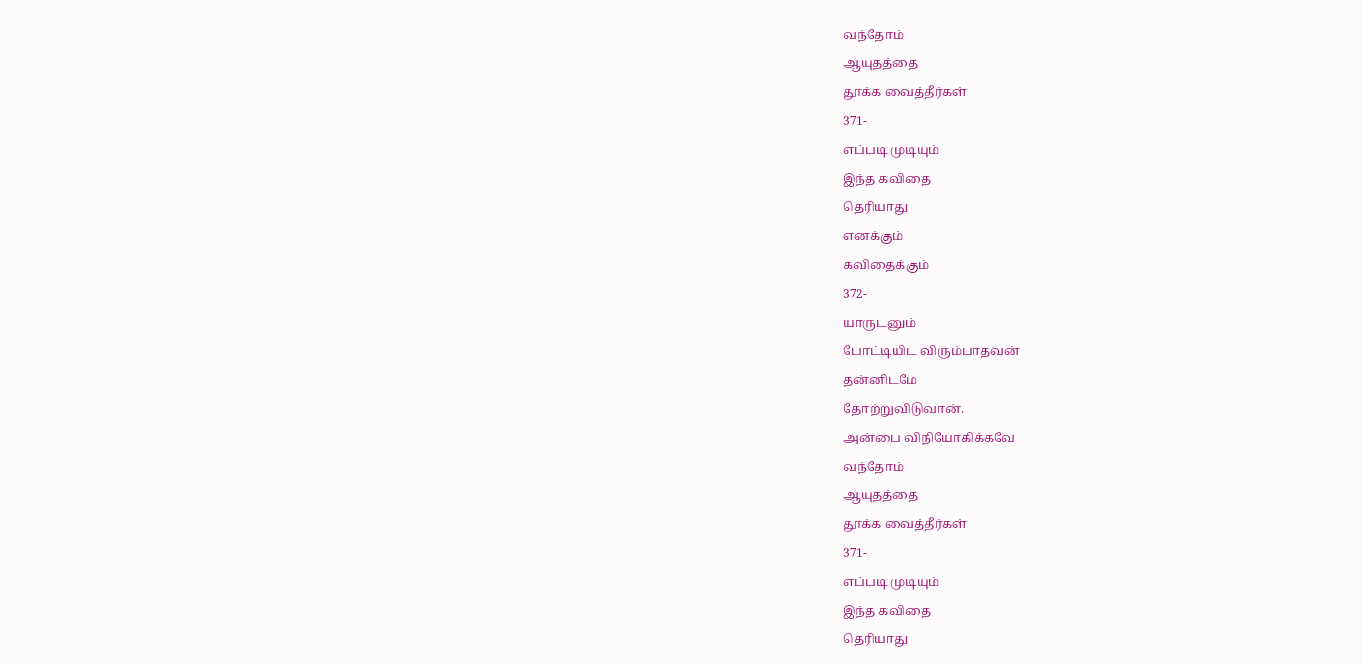வந்தோம்
ஆயுதத்தை
தூக்க வைத்தீர்கள்
371-
எப்படி முடியும்
இந்த கவிதை
தெரியாது
எனக்கும்
கவிதைக்கும்
372-
யாருடனும்
போட்டியிட விரும்பாதவன்
தன்னிடமே
தோற்றுவிடுவான்.
அன்பை விநியோகிக்கவே
வந்தோம்
ஆயுதத்தை
தூக்க வைத்தீர்கள்
371-
எப்படி முடியும்
இந்த கவிதை
தெரியாது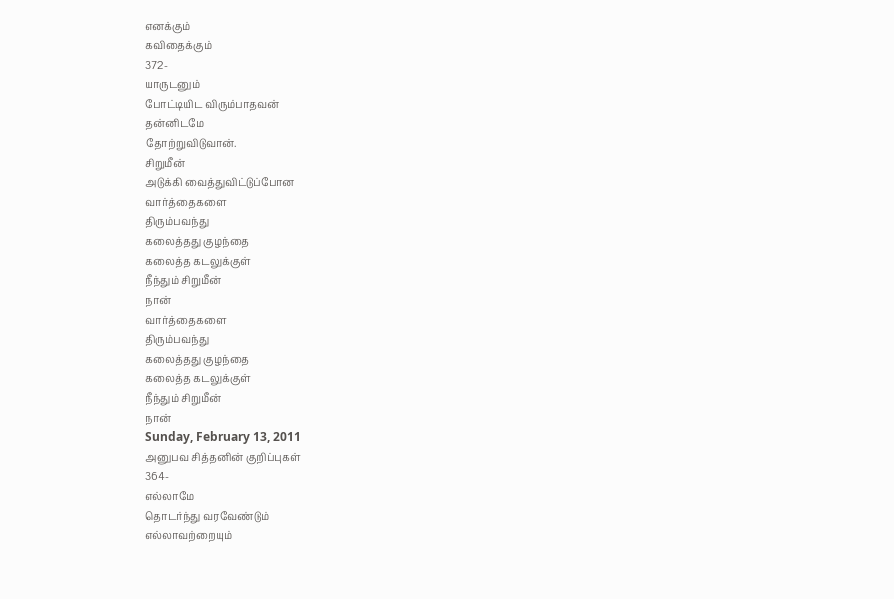எனக்கும்
கவிதைக்கும்
372-
யாருடனும்
போட்டியிட விரும்பாதவன்
தன்னிடமே
தோற்றுவிடுவான்.
சிறுமீன்
அடுக்கி வைத்துவிட்டுப்போன
வார்த்தைகளை
திரும்பவந்து
கலைத்தது குழந்தை
கலைத்த கடலுக்குள்
நீந்தும் சிறுமீன்
நான்
வார்த்தைகளை
திரும்பவந்து
கலைத்தது குழந்தை
கலைத்த கடலுக்குள்
நீந்தும் சிறுமீன்
நான்
Sunday, February 13, 2011
அனுபவ சித்தனின் குறிப்புகள்
364-
எல்லாமே
தொடர்ந்து வரவேண்டும்
எல்லாவற்றையும்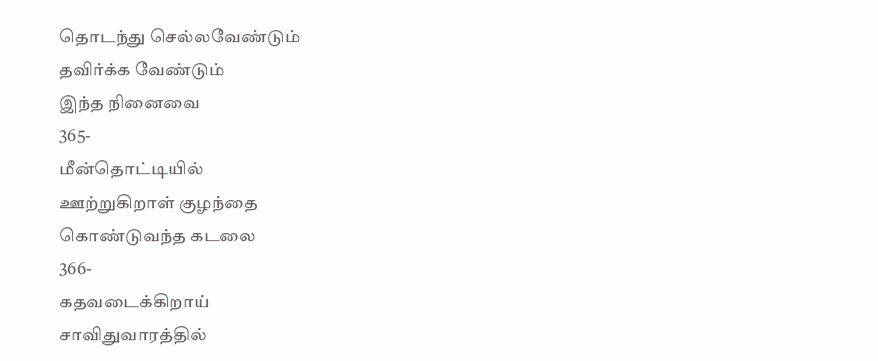தொடந்து செல்லவேண்டும்
தவிர்க்க வேண்டும்
இந்த நினைவை
365-
மீன்தொட்டியில்
ஊற்றுகிறாள் குழந்தை
கொண்டுவந்த கடலை
366-
கதவடைக்கிறாய்
சாவிதுவாரத்தில்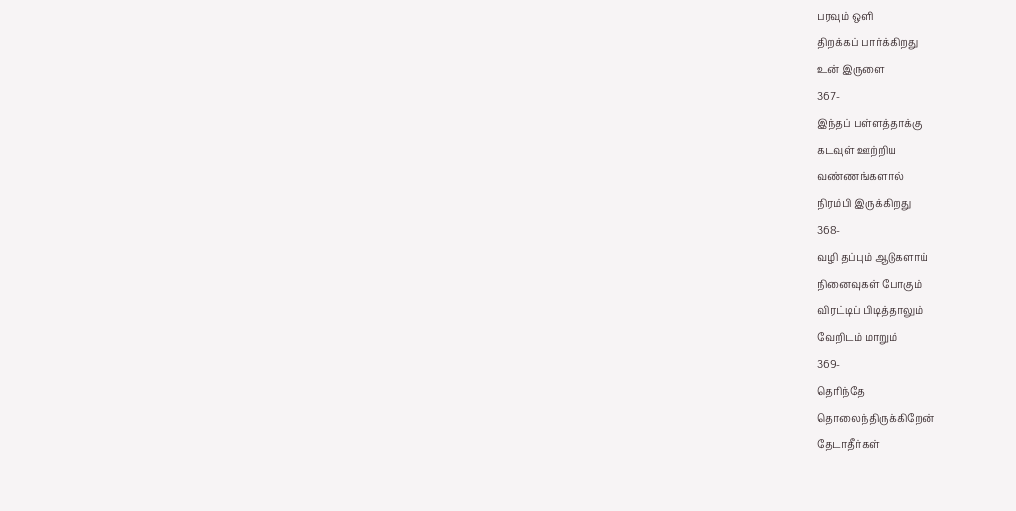பரவும் ஒளி
திறக்கப் பார்க்கிறது
உன் இருளை
367-
இந்தப் பள்ளத்தாக்கு
கடவுள் ஊற்றிய
வண்ணங்களால்
நிரம்பி இருக்கிறது
368-
வழி தப்பும் ஆடுகளாய்
நினைவுகள் போகும்
விரட்டிப் பிடித்தாலும்
வேறிடம் மாறும்
369-
தெரிந்தே
தொலைந்திருக்கிறேன்
தேடாதீர்கள்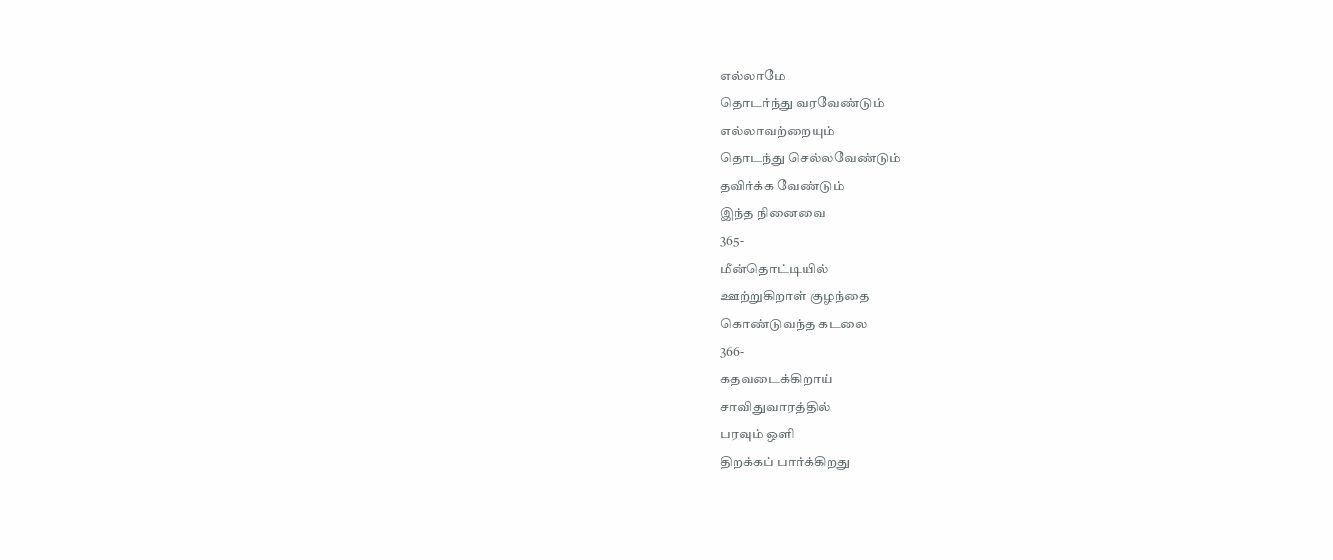எல்லாமே
தொடர்ந்து வரவேண்டும்
எல்லாவற்றையும்
தொடந்து செல்லவேண்டும்
தவிர்க்க வேண்டும்
இந்த நினைவை
365-
மீன்தொட்டியில்
ஊற்றுகிறாள் குழந்தை
கொண்டுவந்த கடலை
366-
கதவடைக்கிறாய்
சாவிதுவாரத்தில்
பரவும் ஒளி
திறக்கப் பார்க்கிறது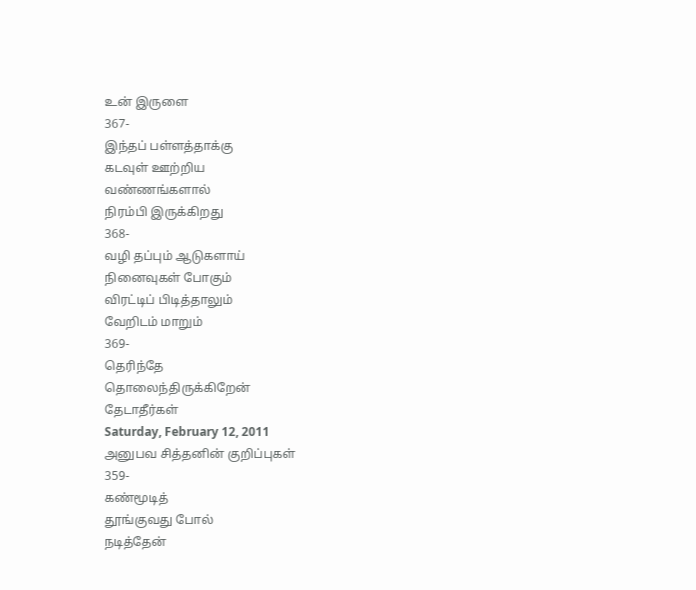உன் இருளை
367-
இந்தப் பள்ளத்தாக்கு
கடவுள் ஊற்றிய
வண்ணங்களால்
நிரம்பி இருக்கிறது
368-
வழி தப்பும் ஆடுகளாய்
நினைவுகள் போகும்
விரட்டிப் பிடித்தாலும்
வேறிடம் மாறும்
369-
தெரிந்தே
தொலைந்திருக்கிறேன்
தேடாதீர்கள்
Saturday, February 12, 2011
அனுபவ சித்தனின் குறிப்புகள்
359-
கண்மூடித்
தூங்குவது போல்
நடித்தேன்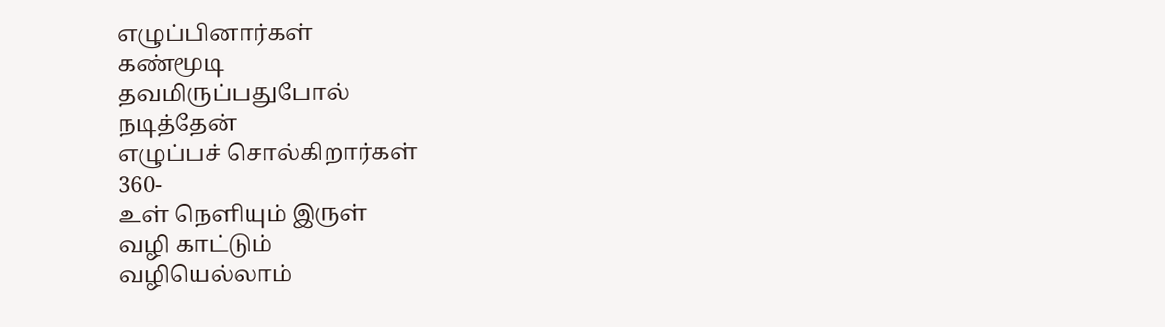எழுப்பினார்கள்
கண்மூடி
தவமிருப்பதுபோல்
நடித்தேன்
எழுப்பச் சொல்கிறார்கள்
360-
உள் நெளியும் இருள்
வழி காட்டும்
வழியெல்லாம்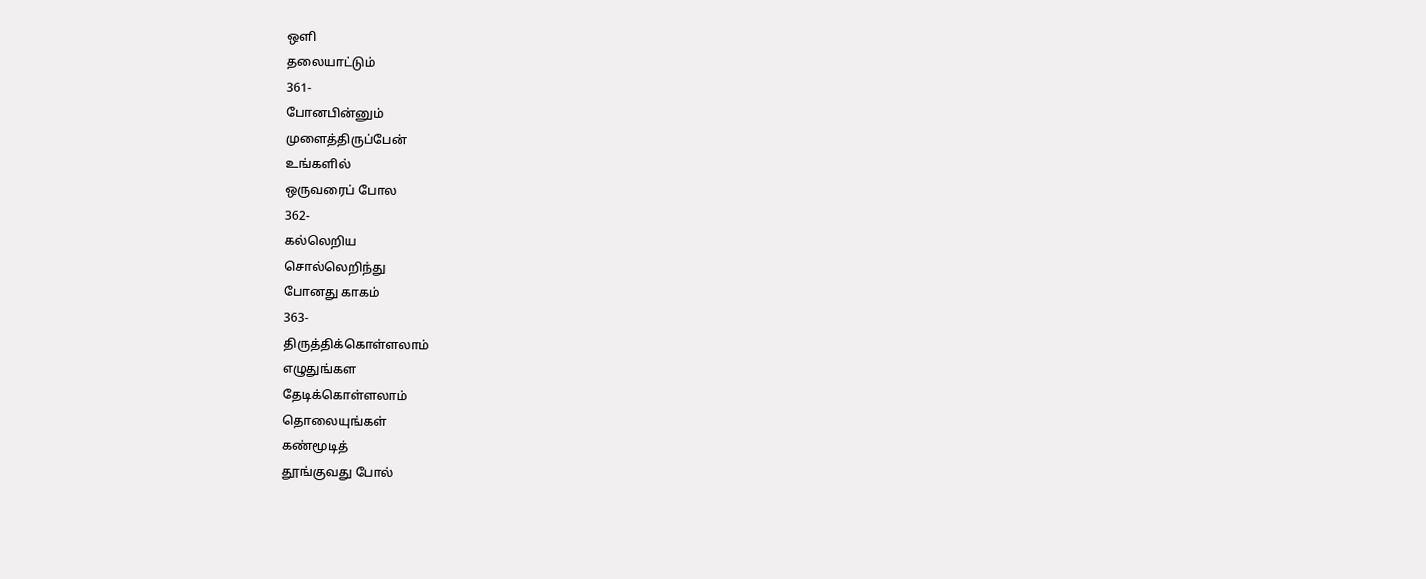ஒளி
தலையாட்டும்
361-
போனபின்னும்
முளைத்திருப்பேன்
உங்களில்
ஒருவரைப் போல
362-
கல்லெறிய
சொல்லெறிந்து
போனது காகம்
363-
திருத்திக்கொள்ளலாம்
எழுதுங்கள
தேடிக்கொள்ளலாம்
தொலையுங்கள்
கண்மூடித்
தூங்குவது போல்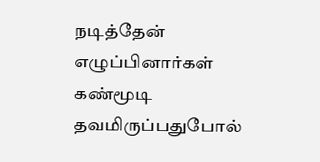நடித்தேன்
எழுப்பினார்கள்
கண்மூடி
தவமிருப்பதுபோல்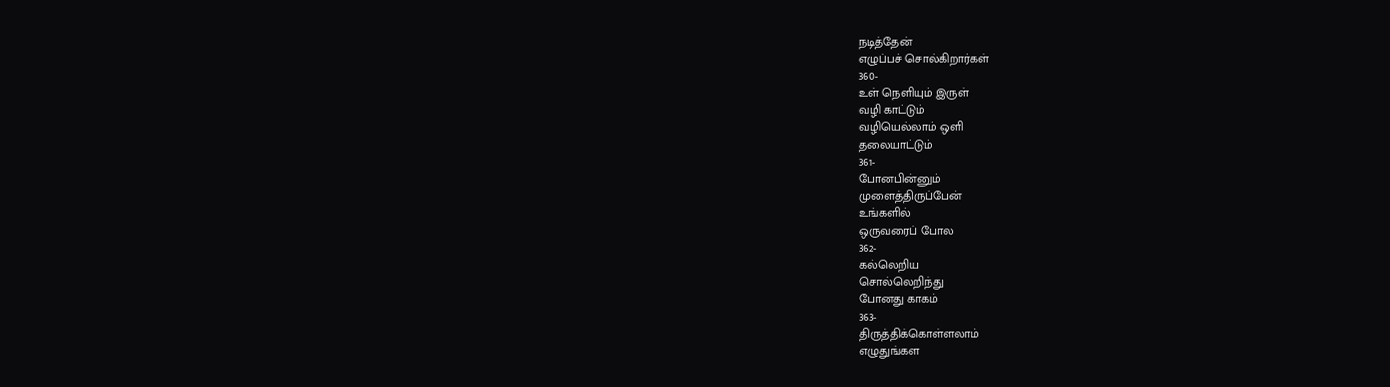நடித்தேன்
எழுப்பச் சொல்கிறார்கள்
360-
உள் நெளியும் இருள்
வழி காட்டும்
வழியெல்லாம் ஒளி
தலையாட்டும்
361-
போனபின்னும்
முளைத்திருப்பேன்
உங்களில்
ஒருவரைப் போல
362-
கல்லெறிய
சொல்லெறிந்து
போனது காகம்
363-
திருத்திக்கொள்ளலாம்
எழுதுங்கள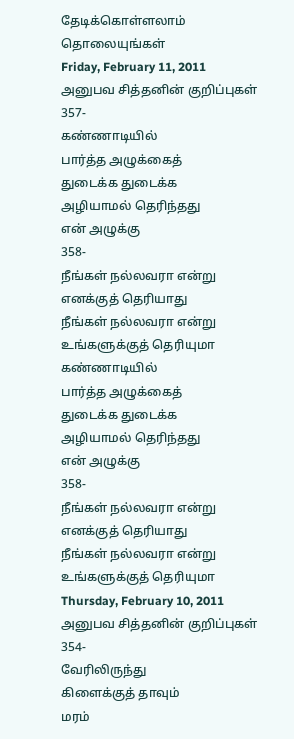தேடிக்கொள்ளலாம்
தொலையுங்கள்
Friday, February 11, 2011
அனுபவ சித்தனின் குறிப்புகள்
357-
கண்ணாடியில்
பார்த்த அழுக்கைத்
துடைக்க துடைக்க
அழியாமல் தெரிந்தது
என் அழுக்கு
358-
நீங்கள் நல்லவரா என்று
எனக்குத் தெரியாது
நீங்கள் நல்லவரா என்று
உங்களுக்குத் தெரியுமா
கண்ணாடியில்
பார்த்த அழுக்கைத்
துடைக்க துடைக்க
அழியாமல் தெரிந்தது
என் அழுக்கு
358-
நீங்கள் நல்லவரா என்று
எனக்குத் தெரியாது
நீங்கள் நல்லவரா என்று
உங்களுக்குத் தெரியுமா
Thursday, February 10, 2011
அனுபவ சித்தனின் குறிப்புகள்
354-
வேரிலிருந்து
கிளைக்குத் தாவும்
மரம்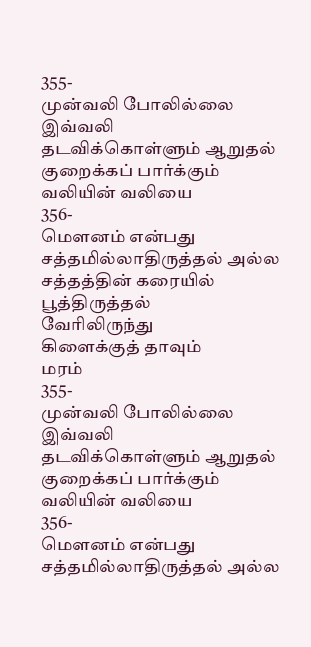355-
முன்வலி போலில்லை
இவ்வலி
தடவிக்கொள்ளும் ஆறுதல்
குறைக்கப் பார்க்கும்
வலியின் வலியை
356-
மெளனம் என்பது
சத்தமில்லாதிருத்தல் அல்ல
சத்தத்தின் கரையில்
பூத்திருத்தல்
வேரிலிருந்து
கிளைக்குத் தாவும்
மரம்
355-
முன்வலி போலில்லை
இவ்வலி
தடவிக்கொள்ளும் ஆறுதல்
குறைக்கப் பார்க்கும்
வலியின் வலியை
356-
மெளனம் என்பது
சத்தமில்லாதிருத்தல் அல்ல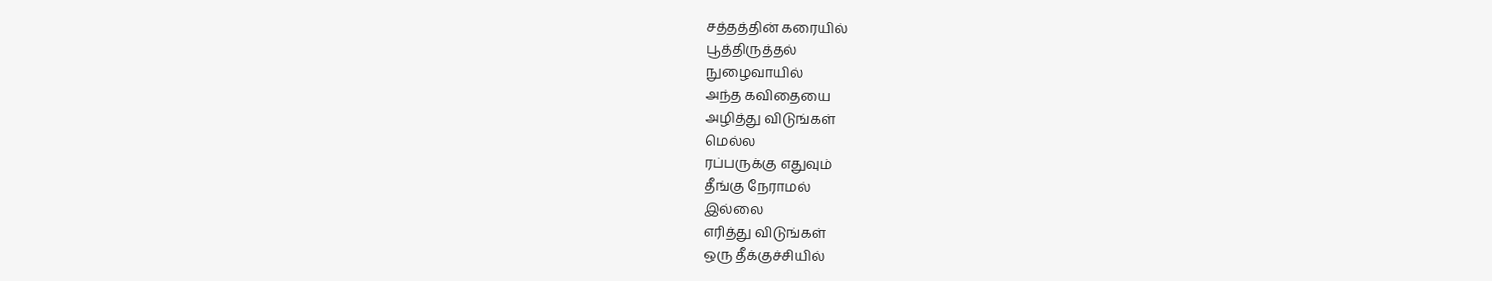சத்தத்தின் கரையில்
பூத்திருத்தல்
நுழைவாயில்
அந்த கவிதையை
அழித்து விடுங்கள்
மெல்ல
ரப்பருக்கு எதுவும்
தீங்கு நேராமல்
இல்லை
எரித்து விடுங்கள்
ஒரு தீக்குச்சியில்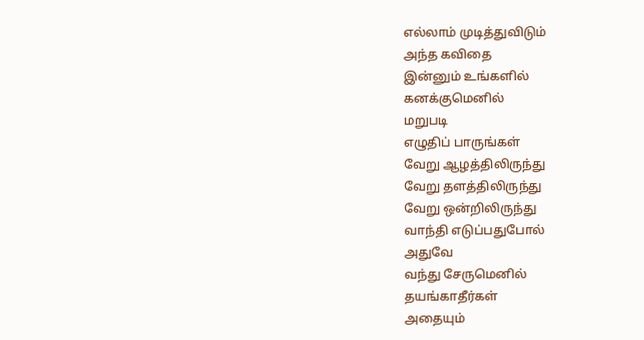எல்லாம் முடித்துவிடும்
அந்த கவிதை
இன்னும் உங்களில்
கனக்குமெனில்
மறுபடி
எழுதிப் பாருங்கள்
வேறு ஆழத்திலிருந்து
வேறு தளத்திலிருந்து
வேறு ஒன்றிலிருந்து
வாந்தி எடுப்பதுபோல்
அதுவே
வந்து சேருமெனில்
தயங்காதீர்கள்
அதையும்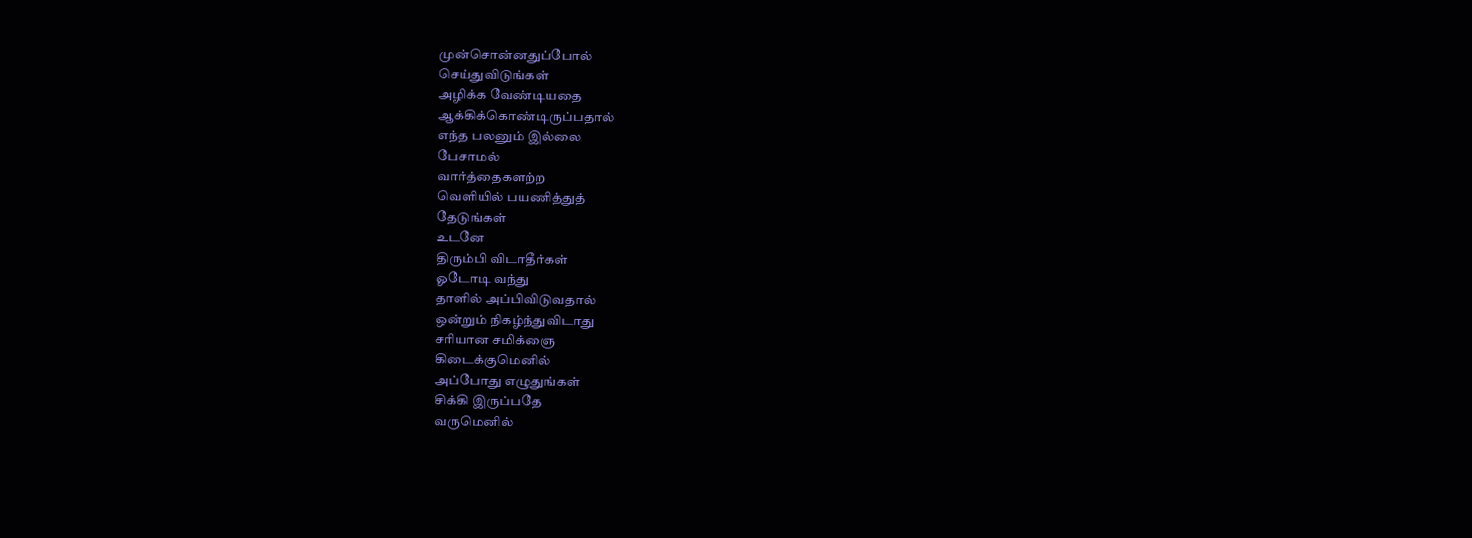முன்சொன்னதுப்போல்
செய்துவிடுங்கள்
அழிக்க வேண்டியதை
ஆக்கிக்கொண்டிருப்பதால்
எந்த பலனும் இல்லை
பேசாமல்
வார்த்தைகளற்ற
வெளியில் பயணித்துத்
தேடுங்கள்
உடனே
திரும்பி விடாதீர்கள்
ஓடோடி வந்து
தாளில் அப்பிவிடுவதால்
ஒன்றும் நிகழ்ந்துவிடாது
சரியான சமிக்ஞை
கிடைக்குமெனில்
அப்போது எழுதுங்கள்
சிக்கி இருப்பதே
வருமெனில்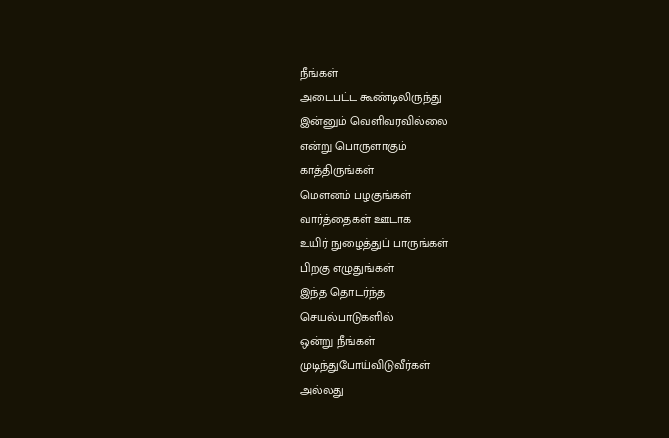நீங்கள்
அடைபட்ட கூண்டிலிருந்து
இன்னும் வெளிவரவில்லை
என்று பொருளாகும்
காத்திருங்கள்
மெளனம் பழகுங்கள்
வார்த்தைகள் ஊடாக
உயிர் நுழைத்துப் பாருங்கள்
பிறகு எழுதுங்கள்
இந்த தொடர்ந்த
செயல்பாடுகளில்
ஒன்று நீங்கள்
முடிந்துபோய்விடுவீர்கள்
அல்லது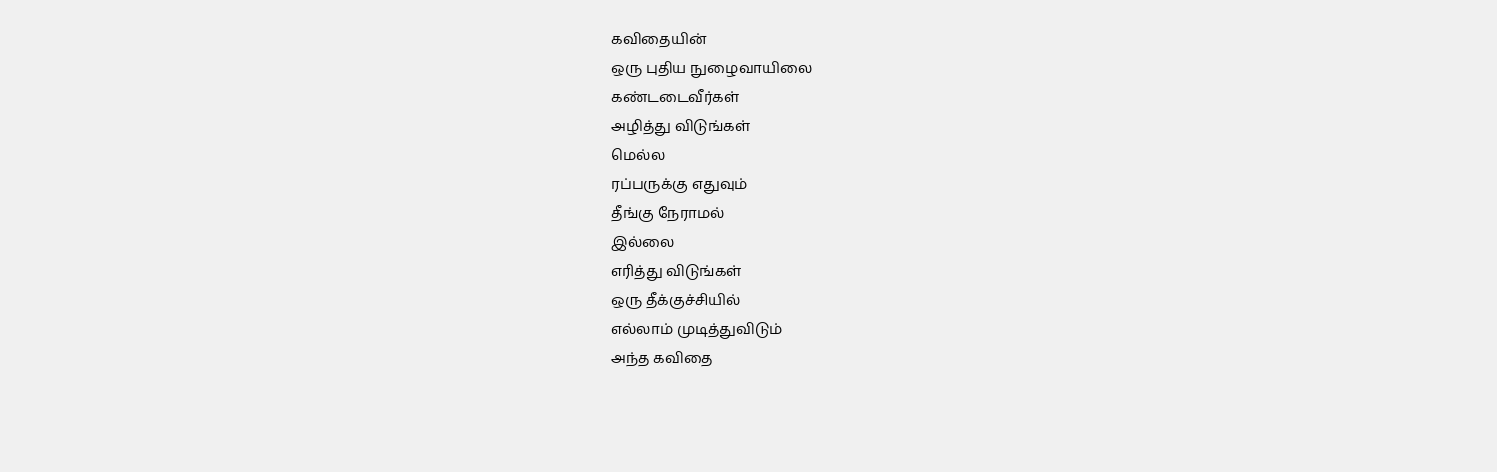கவிதையின்
ஒரு புதிய நுழைவாயிலை
கண்டடைவீர்கள்
அழித்து விடுங்கள்
மெல்ல
ரப்பருக்கு எதுவும்
தீங்கு நேராமல்
இல்லை
எரித்து விடுங்கள்
ஒரு தீக்குச்சியில்
எல்லாம் முடித்துவிடும்
அந்த கவிதை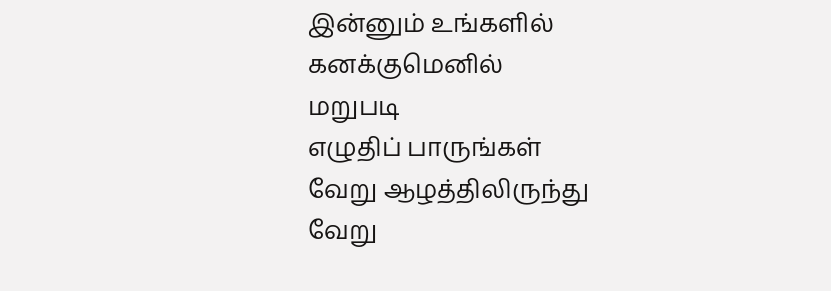இன்னும் உங்களில்
கனக்குமெனில்
மறுபடி
எழுதிப் பாருங்கள்
வேறு ஆழத்திலிருந்து
வேறு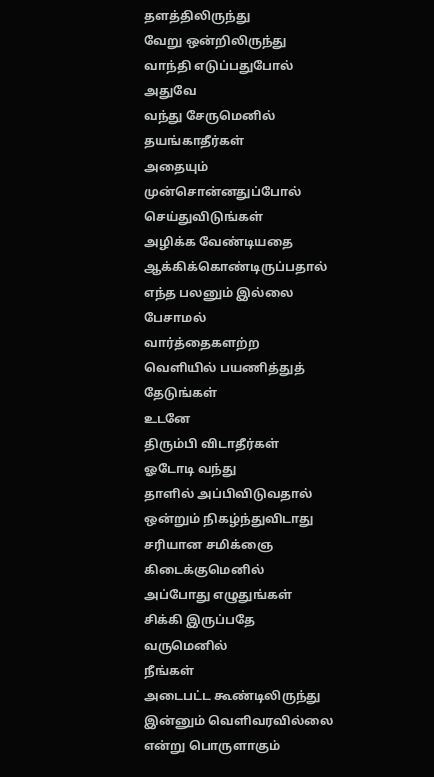தளத்திலிருந்து
வேறு ஒன்றிலிருந்து
வாந்தி எடுப்பதுபோல்
அதுவே
வந்து சேருமெனில்
தயங்காதீர்கள்
அதையும்
முன்சொன்னதுப்போல்
செய்துவிடுங்கள்
அழிக்க வேண்டியதை
ஆக்கிக்கொண்டிருப்பதால்
எந்த பலனும் இல்லை
பேசாமல்
வார்த்தைகளற்ற
வெளியில் பயணித்துத்
தேடுங்கள்
உடனே
திரும்பி விடாதீர்கள்
ஓடோடி வந்து
தாளில் அப்பிவிடுவதால்
ஒன்றும் நிகழ்ந்துவிடாது
சரியான சமிக்ஞை
கிடைக்குமெனில்
அப்போது எழுதுங்கள்
சிக்கி இருப்பதே
வருமெனில்
நீங்கள்
அடைபட்ட கூண்டிலிருந்து
இன்னும் வெளிவரவில்லை
என்று பொருளாகும்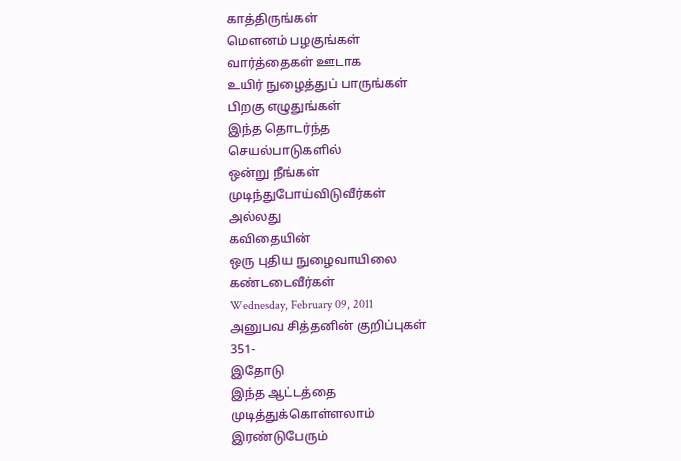காத்திருங்கள்
மெளனம் பழகுங்கள்
வார்த்தைகள் ஊடாக
உயிர் நுழைத்துப் பாருங்கள்
பிறகு எழுதுங்கள்
இந்த தொடர்ந்த
செயல்பாடுகளில்
ஒன்று நீங்கள்
முடிந்துபோய்விடுவீர்கள்
அல்லது
கவிதையின்
ஒரு புதிய நுழைவாயிலை
கண்டடைவீர்கள்
Wednesday, February 09, 2011
அனுபவ சித்தனின் குறிப்புகள்
351-
இதோடு
இந்த ஆட்டத்தை
முடித்துக்கொள்ளலாம்
இரண்டுபேரும்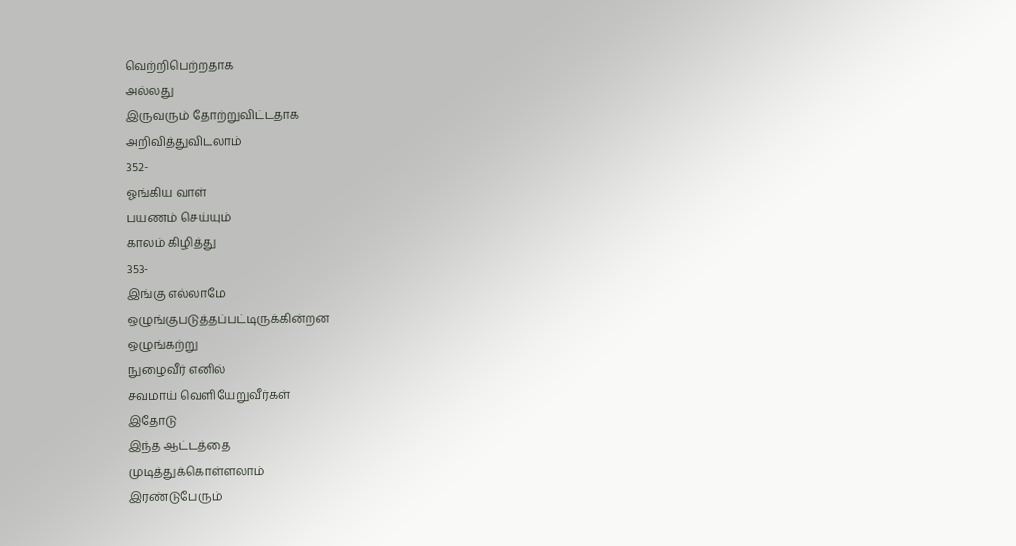வெற்றிபெற்றதாக
அல்லது
இருவரும் தோற்றுவிட்டதாக
அறிவித்துவிடலாம்
352-
ஓங்கிய வாள்
பயணம் செய்யும்
காலம் கிழித்து
353-
இங்கு எல்லாமே
ஒழுங்குபடுத்தப்பட்டிருக்கின்றன
ஒழுங்கற்று
நுழைவீர் எனில்
சவமாய் வெளியேறுவீர்கள்
இதோடு
இந்த ஆட்டத்தை
முடித்துக்கொள்ளலாம்
இரண்டுபேரும்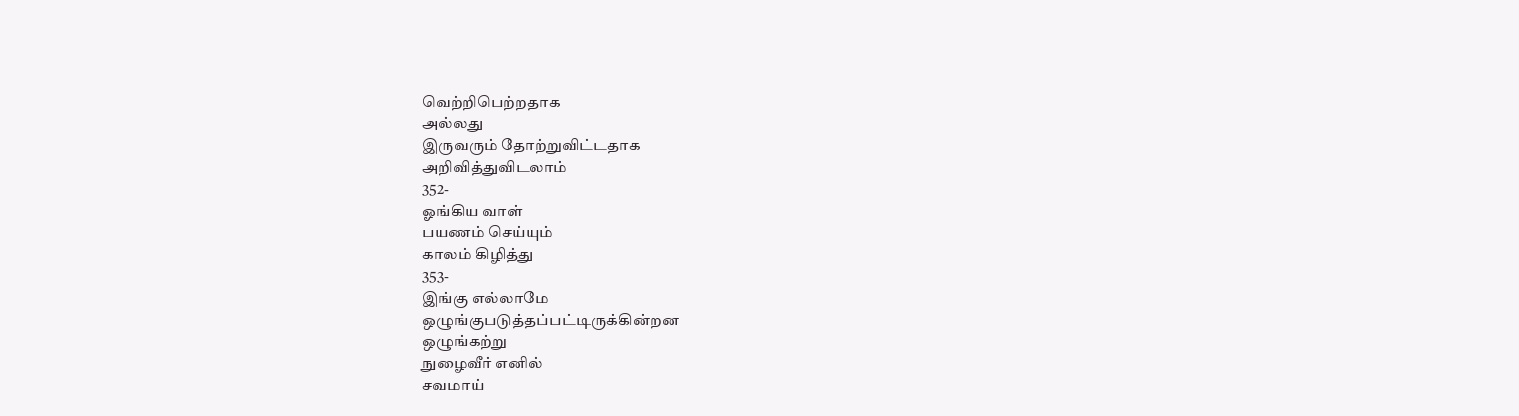வெற்றிபெற்றதாக
அல்லது
இருவரும் தோற்றுவிட்டதாக
அறிவித்துவிடலாம்
352-
ஓங்கிய வாள்
பயணம் செய்யும்
காலம் கிழித்து
353-
இங்கு எல்லாமே
ஒழுங்குபடுத்தப்பட்டிருக்கின்றன
ஒழுங்கற்று
நுழைவீர் எனில்
சவமாய்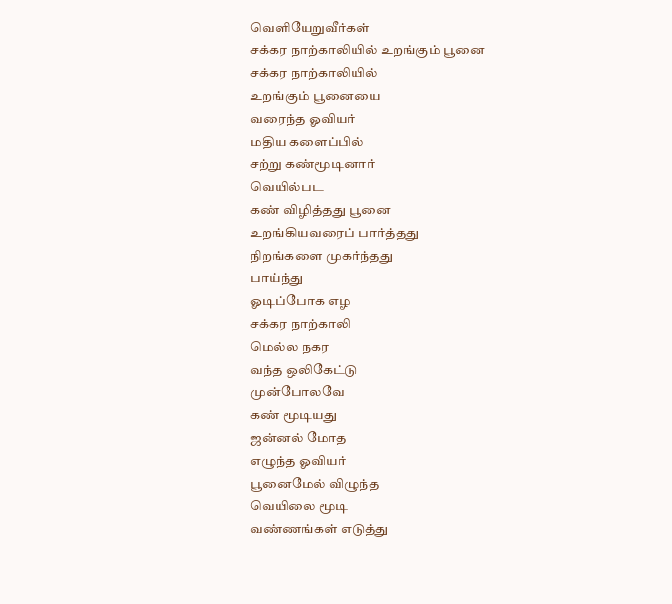வெளியேறுவீர்கள்
சக்கர நாற்காலியில் உறங்கும் பூனை
சக்கர நாற்காலியில்
உறங்கும் பூனையை
வரைந்த ஓவியர்
மதிய களைப்பில்
சற்று கண்மூடினார்
வெயில்பட
கண் விழித்தது பூனை
உறங்கியவரைப் பார்த்தது
நிறங்களை முகர்ந்தது
பாய்ந்து
ஓடிப்போக எழ
சக்கர நாற்காலி
மெல்ல நகர
வந்த ஒலிகேட்டு
முன்போலவே
கண் மூடியது
ஜன்னல் மோத
எழுந்த ஓவியர்
பூனைமேல் விழுந்த
வெயிலை மூடி
வண்ணங்கள் எடுத்து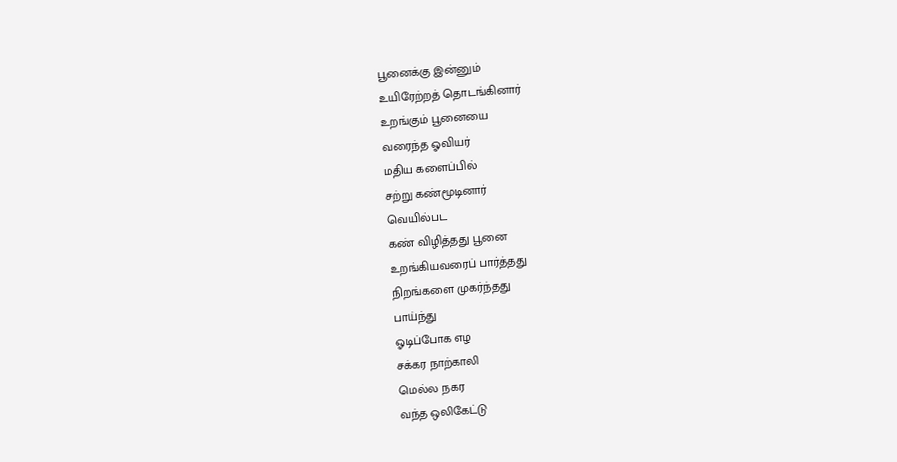பூனைக்கு இன்னும்
உயிரேற்றத் தொடங்கினார்
உறங்கும் பூனையை
வரைந்த ஓவியர்
மதிய களைப்பில்
சற்று கண்மூடினார்
வெயில்பட
கண் விழித்தது பூனை
உறங்கியவரைப் பார்த்தது
நிறங்களை முகர்ந்தது
பாய்ந்து
ஓடிப்போக எழ
சக்கர நாற்காலி
மெல்ல நகர
வந்த ஒலிகேட்டு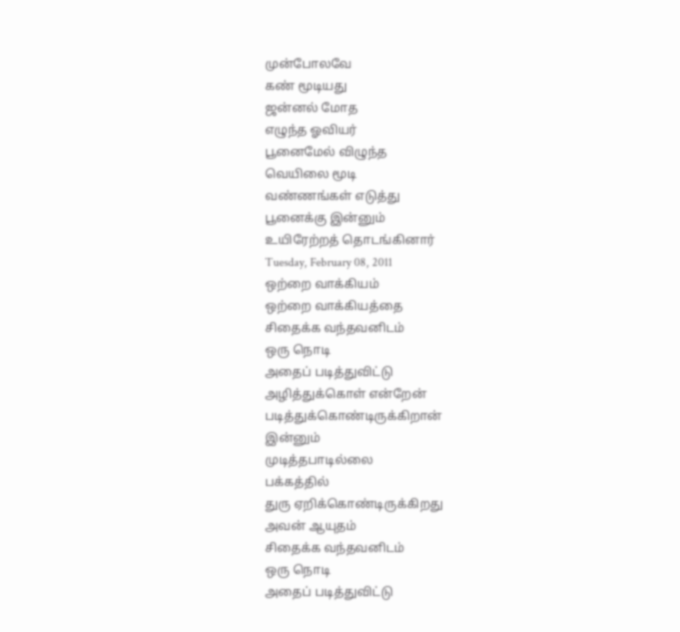முன்போலவே
கண் மூடியது
ஜன்னல் மோத
எழுந்த ஓவியர்
பூனைமேல் விழுந்த
வெயிலை மூடி
வண்ணங்கள் எடுத்து
பூனைக்கு இன்னும்
உயிரேற்றத் தொடங்கினார்
Tuesday, February 08, 2011
ஒற்றை வாக்கியம்
ஒற்றை வாக்கியத்தை
சிதைக்க வந்தவனிடம்
ஒரு நொடி
அதைப் படித்துவிட்டு
அழித்துக்கொள் என்றேன்
படித்துக்கொண்டிருக்கிறான்
இன்னும்
முடித்தபாடில்லை
பக்கத்தில்
துரு ஏறிக்கொண்டிருக்கிறது
அவன் ஆயுதம்
சிதைக்க வந்தவனிடம்
ஒரு நொடி
அதைப் படித்துவிட்டு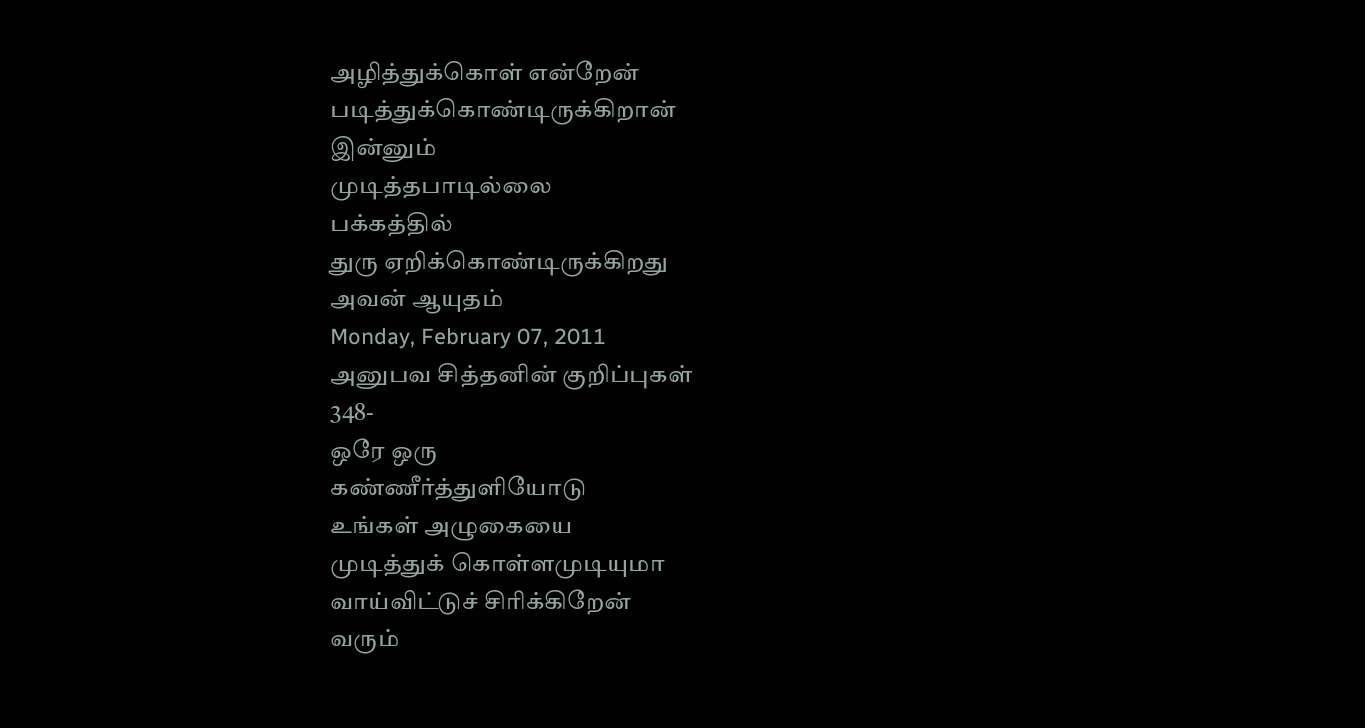அழித்துக்கொள் என்றேன்
படித்துக்கொண்டிருக்கிறான்
இன்னும்
முடித்தபாடில்லை
பக்கத்தில்
துரு ஏறிக்கொண்டிருக்கிறது
அவன் ஆயுதம்
Monday, February 07, 2011
அனுபவ சித்தனின் குறிப்புகள்
348-
ஒரே ஒரு
கண்ணீர்த்துளியோடு
உங்கள் அழுகையை
முடித்துக் கொள்ளமுடியுமா
வாய்விட்டுச் சிரிக்கிறேன்
வரும்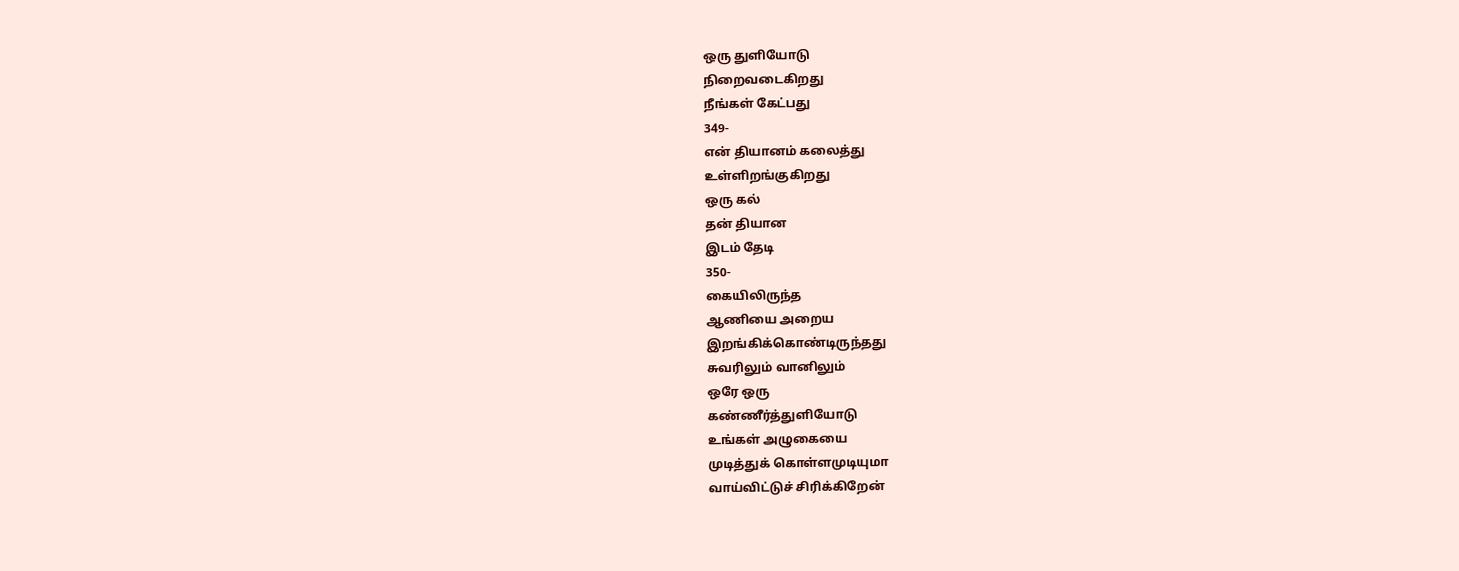ஒரு துளியோடு
நிறைவடைகிறது
நீங்கள் கேட்பது
349-
என் தியானம் கலைத்து
உள்ளிறங்குகிறது
ஒரு கல்
தன் தியான
இடம் தேடி
350-
கையிலிருந்த
ஆணியை அறைய
இறங்கிக்கொண்டிருந்தது
சுவரிலும் வானிலும்
ஒரே ஒரு
கண்ணீர்த்துளியோடு
உங்கள் அழுகையை
முடித்துக் கொள்ளமுடியுமா
வாய்விட்டுச் சிரிக்கிறேன்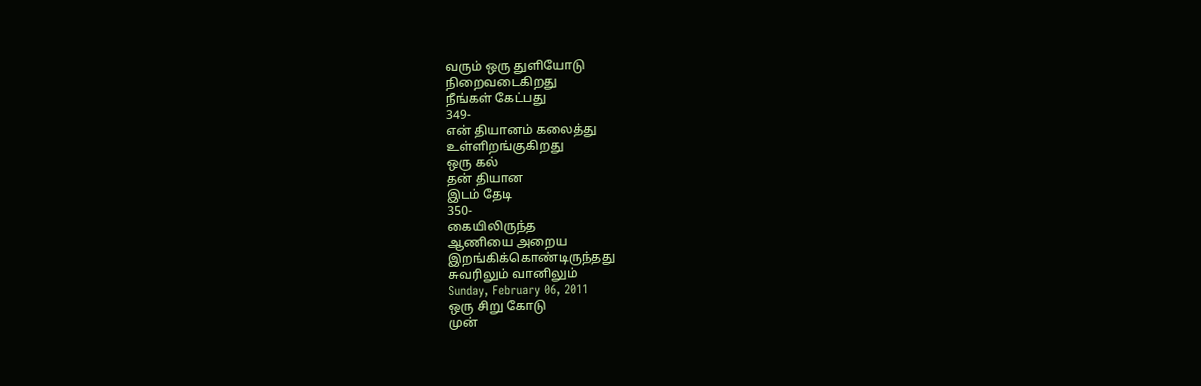வரும் ஒரு துளியோடு
நிறைவடைகிறது
நீங்கள் கேட்பது
349-
என் தியானம் கலைத்து
உள்ளிறங்குகிறது
ஒரு கல்
தன் தியான
இடம் தேடி
350-
கையிலிருந்த
ஆணியை அறைய
இறங்கிக்கொண்டிருந்தது
சுவரிலும் வானிலும்
Sunday, February 06, 2011
ஒரு சிறு கோடு
முன்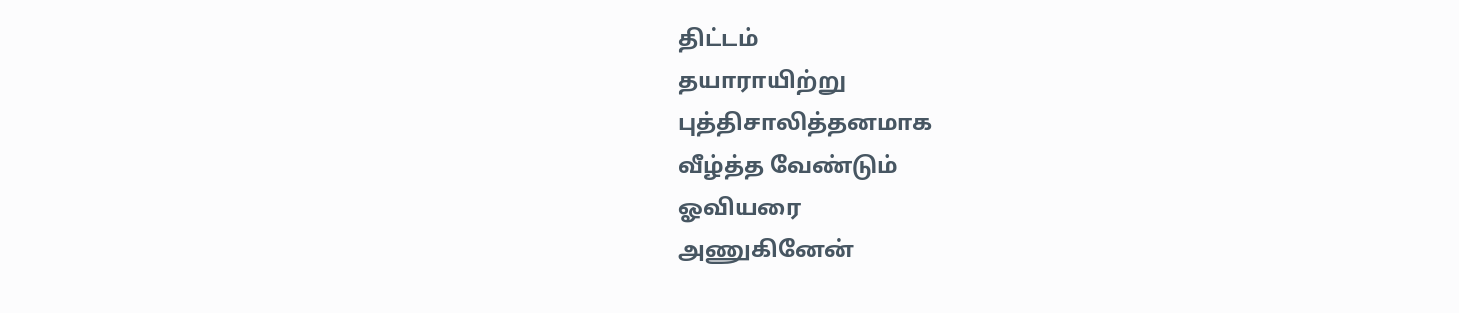திட்டம்
தயாராயிற்று
புத்திசாலித்தனமாக
வீழ்த்த வேண்டும்
ஓவியரை
அணுகினேன்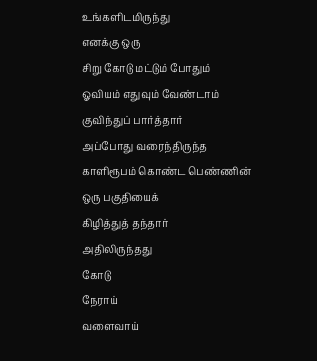உங்களிடமிருந்து
எனக்கு ஒரு
சிறு கோடு மட்டும் போதும்
ஓவியம் எதுவும் வேண்டாம்
குவிந்துப் பார்த்தார்
அப்போது வரைந்திருந்த
காளிரூபம் கொண்ட பெண்ணின்
ஒரு பகுதியைக்
கிழித்துத் தந்தார்
அதிலிருந்தது
கோடு
நேராய்
வளைவாய்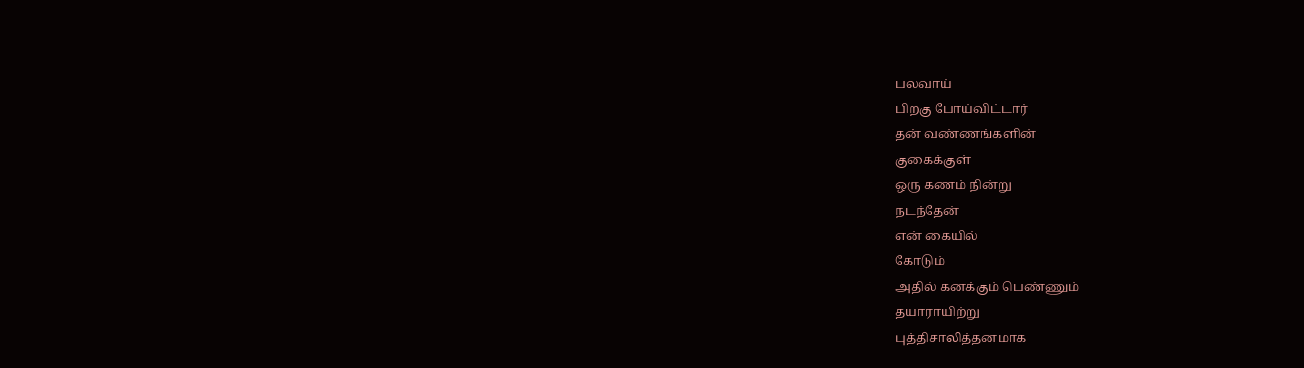பலவாய்
பிறகு போய்விட்டார்
தன் வண்ணங்களின்
குகைக்குள்
ஒரு கணம் நின்று
நடந்தேன்
என் கையில்
கோடும்
அதில் கனக்கும் பெண்ணும்
தயாராயிற்று
புத்திசாலித்தனமாக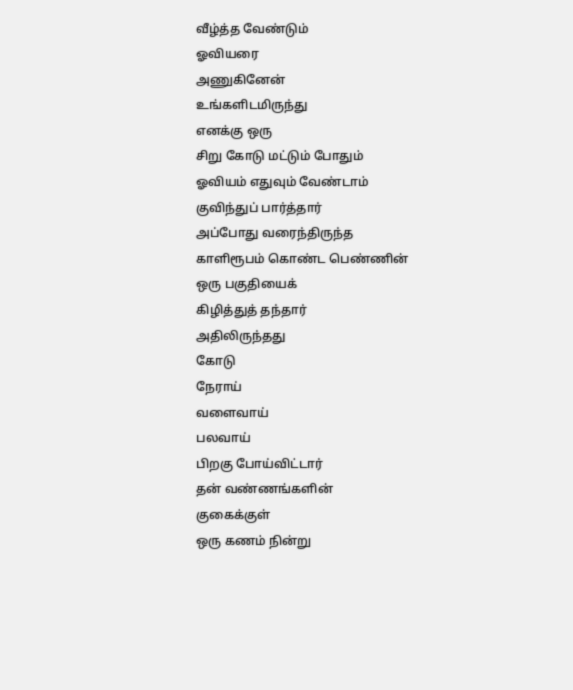வீழ்த்த வேண்டும்
ஓவியரை
அணுகினேன்
உங்களிடமிருந்து
எனக்கு ஒரு
சிறு கோடு மட்டும் போதும்
ஓவியம் எதுவும் வேண்டாம்
குவிந்துப் பார்த்தார்
அப்போது வரைந்திருந்த
காளிரூபம் கொண்ட பெண்ணின்
ஒரு பகுதியைக்
கிழித்துத் தந்தார்
அதிலிருந்தது
கோடு
நேராய்
வளைவாய்
பலவாய்
பிறகு போய்விட்டார்
தன் வண்ணங்களின்
குகைக்குள்
ஒரு கணம் நின்று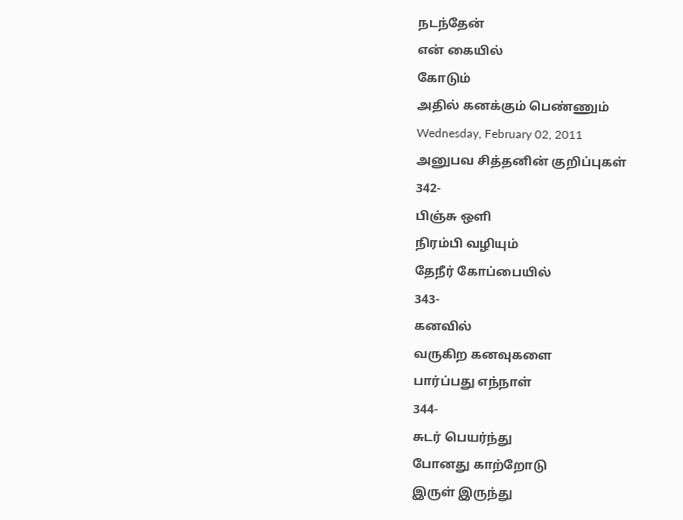நடந்தேன்
என் கையில்
கோடும்
அதில் கனக்கும் பெண்ணும்
Wednesday, February 02, 2011
அனுபவ சித்தனின் குறிப்புகள்
342-
பிஞ்சு ஒளி
நிரம்பி வழியும்
தேநீர் கோப்பையில்
343-
கனவில்
வருகிற கனவுகளை
பார்ப்பது எந்நாள்
344-
சுடர் பெயர்ந்து
போனது காற்றோடு
இருள் இருந்து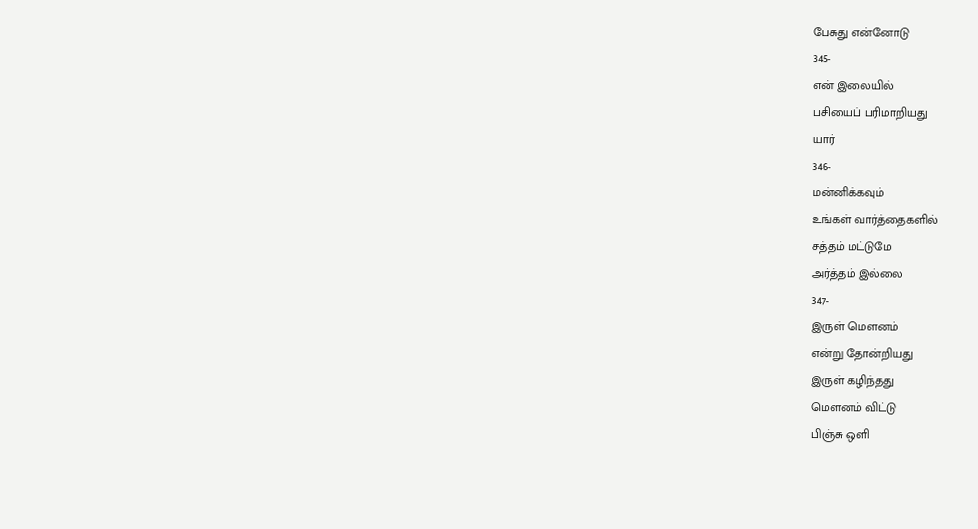பேசுது என்னோடு
345-
என் இலையில்
பசியைப் பரிமாறியது
யார்
346-
மன்னிக்கவும்
உங்கள் வார்த்தைகளில்
சத்தம் மட்டுமே
அர்த்தம் இல்லை
347-
இருள் மெளனம்
என்று தோன்றியது
இருள் கழிந்தது
மெளனம் விட்டு
பிஞ்சு ஒளி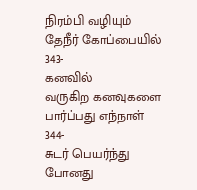நிரம்பி வழியும்
தேநீர் கோப்பையில்
343-
கனவில்
வருகிற கனவுகளை
பார்ப்பது எந்நாள்
344-
சுடர் பெயர்ந்து
போனது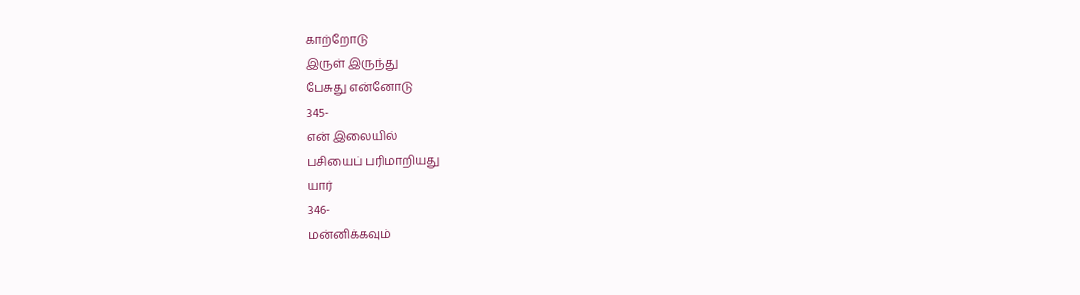காற்றோடு
இருள் இருந்து
பேசுது என்னோடு
345-
என் இலையில்
பசியைப் பரிமாறியது
யார்
346-
மன்னிக்கவும்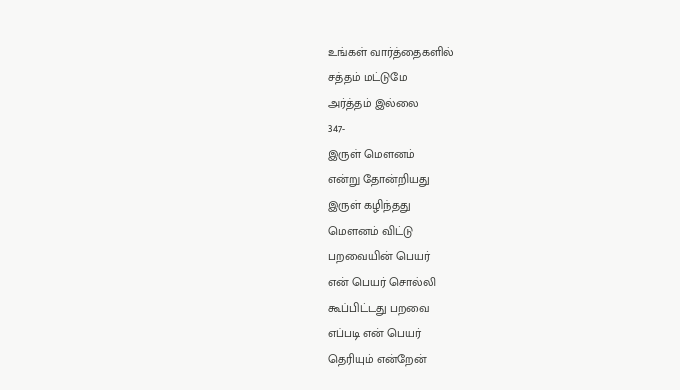உங்கள் வார்த்தைகளில்
சத்தம் மட்டுமே
அர்த்தம் இல்லை
347-
இருள் மெளனம்
என்று தோன்றியது
இருள் கழிந்தது
மெளனம் விட்டு
பறவையின் பெயர்
என் பெயர் சொல்லி
கூப்பிட்டது பறவை
எப்படி என் பெயர்
தெரியும் என்றேன்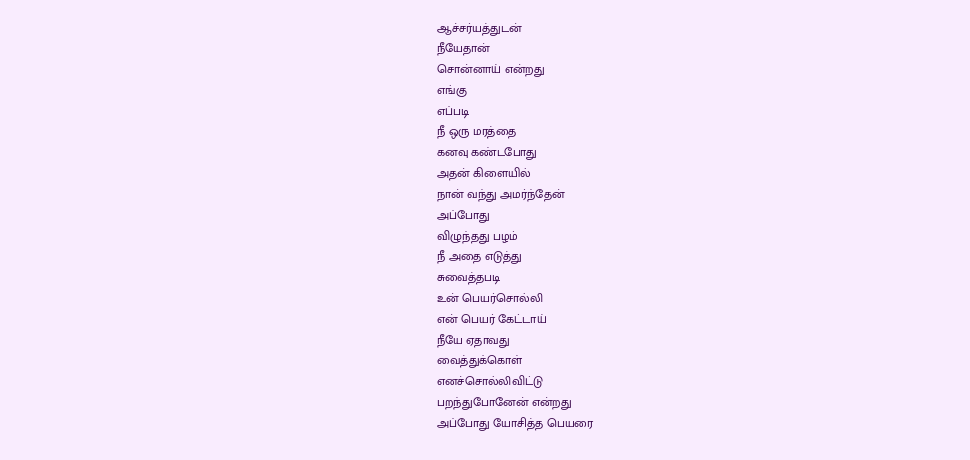ஆச்சர்யத்துடன்
நீயேதான்
சொன்னாய் என்றது
எங்கு
எப்படி
நீ ஒரு மரத்தை
கனவு கண்டபோது
அதன் கிளையில்
நான் வந்து அமர்ந்தேன்
அப்போது
விழுந்தது பழம்
நீ அதை எடுத்து
சுவைத்தபடி
உன் பெயர்சொல்லி
என் பெயர் கேட்டாய்
நீயே ஏதாவது
வைத்துக்கொள்
எனச்சொல்லிவிட்டு
பறந்துபோனேன் என்றது
அப்போது யோசித்த பெயரை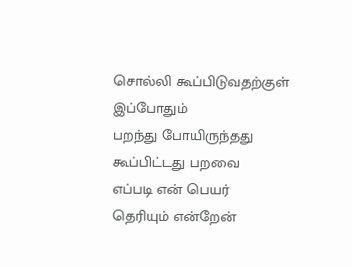சொல்லி கூப்பிடுவதற்குள்
இப்போதும்
பறந்து போயிருந்தது
கூப்பிட்டது பறவை
எப்படி என் பெயர்
தெரியும் என்றேன்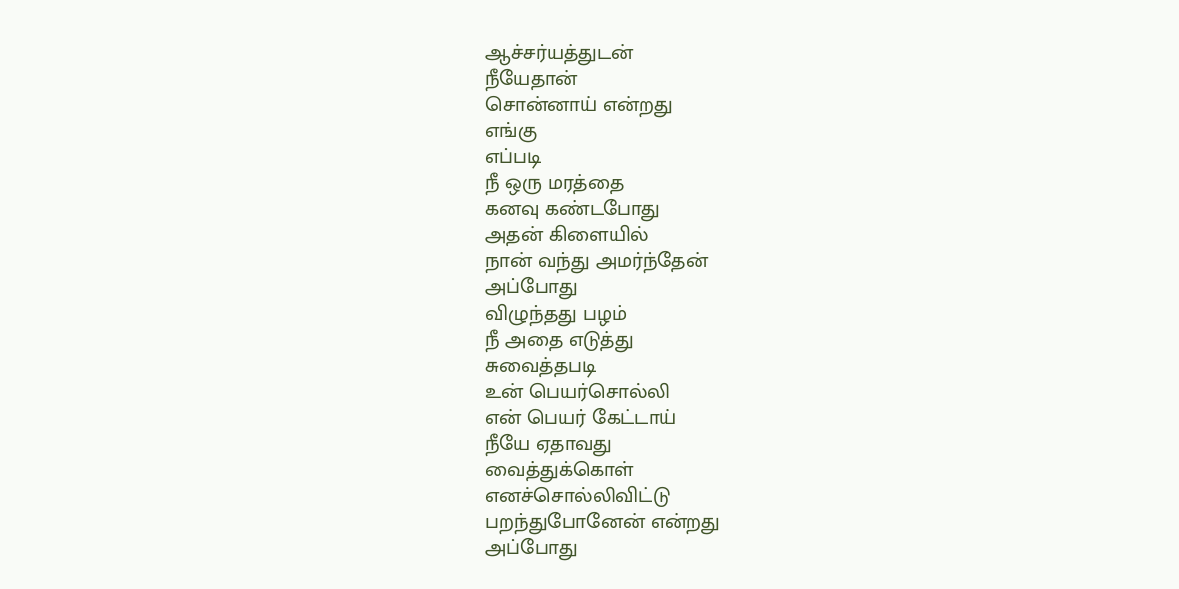ஆச்சர்யத்துடன்
நீயேதான்
சொன்னாய் என்றது
எங்கு
எப்படி
நீ ஒரு மரத்தை
கனவு கண்டபோது
அதன் கிளையில்
நான் வந்து அமர்ந்தேன்
அப்போது
விழுந்தது பழம்
நீ அதை எடுத்து
சுவைத்தபடி
உன் பெயர்சொல்லி
என் பெயர் கேட்டாய்
நீயே ஏதாவது
வைத்துக்கொள்
எனச்சொல்லிவிட்டு
பறந்துபோனேன் என்றது
அப்போது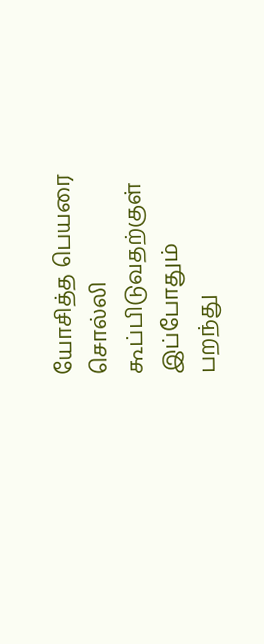யோசித்த பெயரை
சொல்லி கூப்பிடுவதற்குள்
இப்போதும்
பறந்து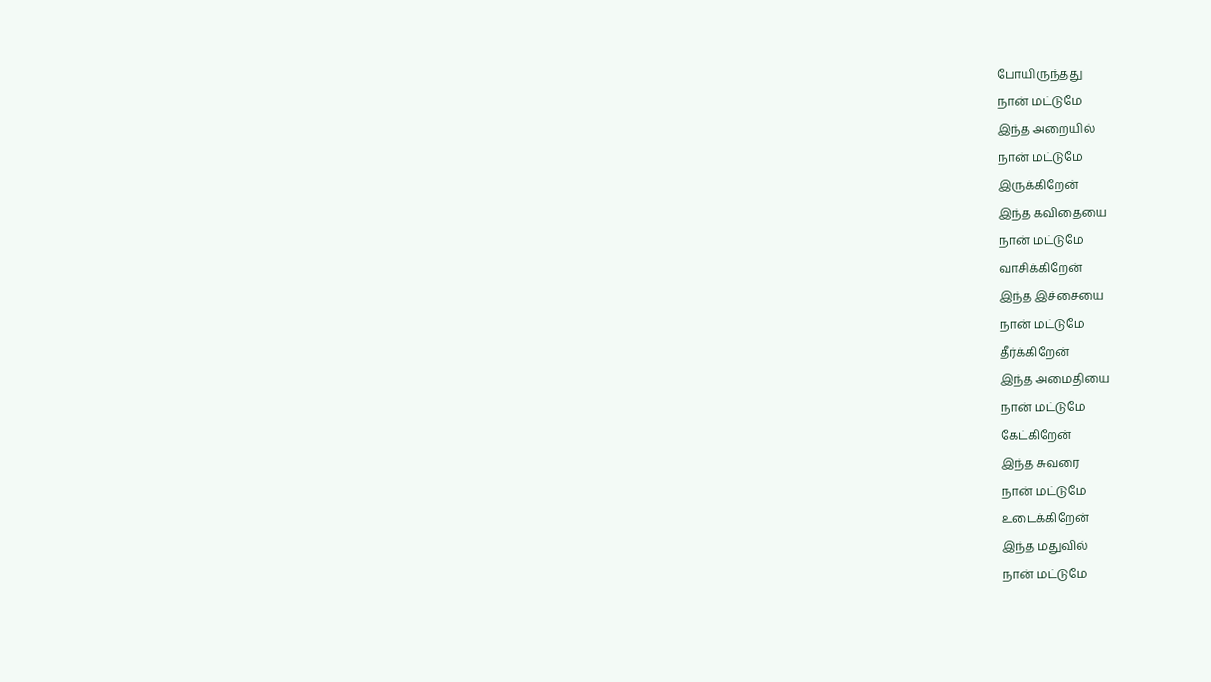போயிருந்தது
நான் மட்டுமே
இந்த அறையில்
நான் மட்டுமே
இருக்கிறேன்
இந்த கவிதையை
நான் மட்டுமே
வாசிக்கிறேன்
இந்த இச்சையை
நான் மட்டுமே
தீர்க்கிறேன்
இந்த அமைதியை
நான் மட்டுமே
கேட்கிறேன்
இந்த சுவரை
நான் மட்டுமே
உடைக்கிறேன்
இந்த மதுவில்
நான் மட்டுமே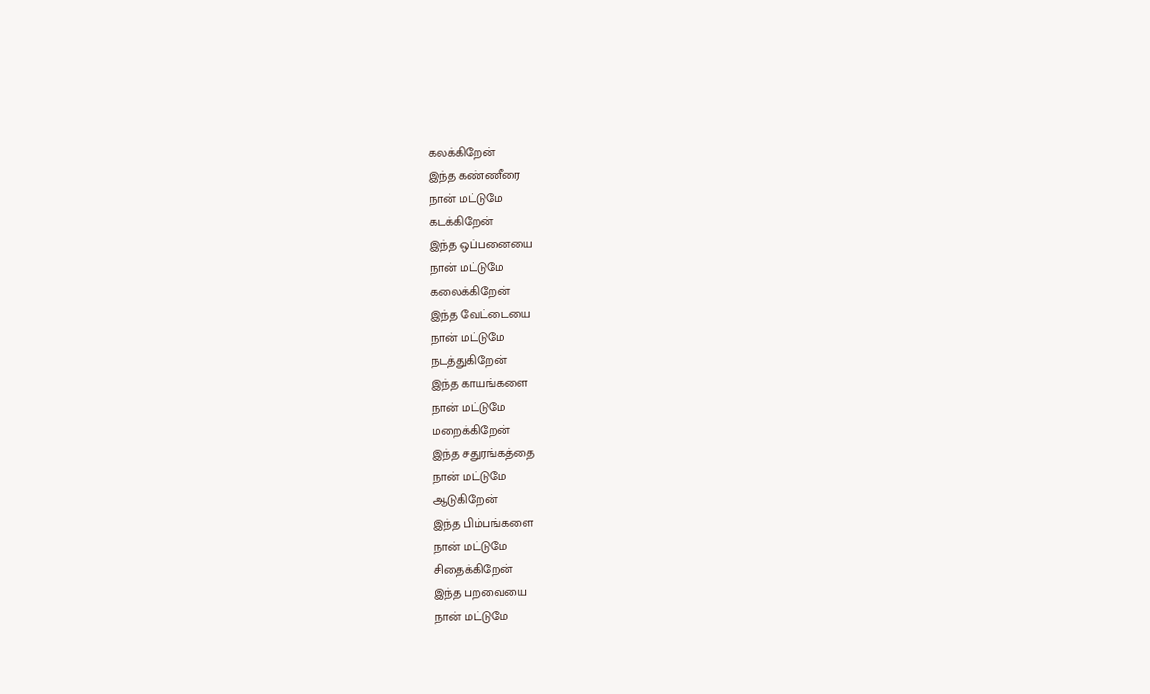கலக்கிறேன்
இந்த கண்ணீரை
நான் மட்டுமே
கடக்கிறேன்
இந்த ஒப்பனையை
நான் மட்டுமே
கலைக்கிறேன்
இந்த வேட்டையை
நான் மட்டுமே
நடத்துகிறேன்
இந்த காயங்களை
நான் மட்டுமே
மறைக்கிறேன்
இந்த சதுரங்கத்தை
நான் மட்டுமே
ஆடுகிறேன்
இந்த பிம்பங்களை
நான் மட்டுமே
சிதைக்கிறேன்
இந்த பறவையை
நான் மட்டுமே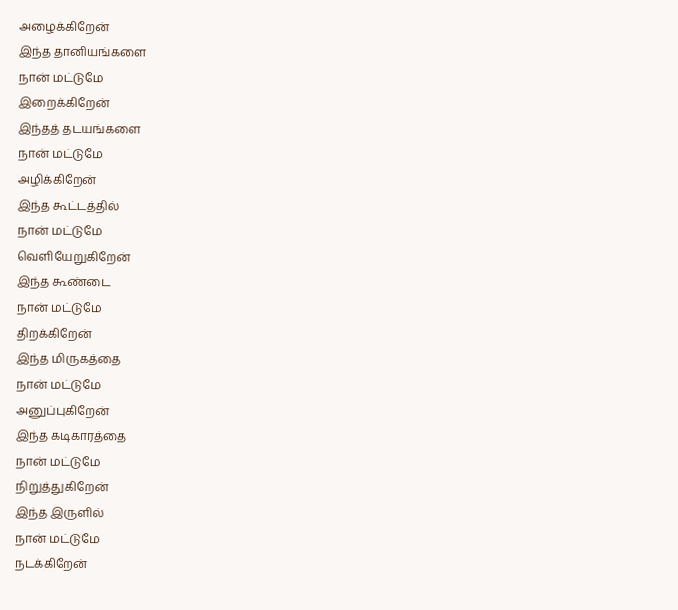அழைக்கிறேன்
இந்த தானியங்களை
நான் மட்டுமே
இறைக்கிறேன்
இந்தத் தடயங்களை
நான் மட்டுமே
அழிக்கிறேன்
இந்த கூட்டத்தில்
நான் மட்டுமே
வெளியேறுகிறேன்
இந்த கூண்டை
நான் மட்டுமே
திறக்கிறேன்
இந்த மிருகத்தை
நான் மட்டுமே
அனுப்புகிறேன்
இந்த கடிகாரத்தை
நான் மட்டுமே
நிறுத்துகிறேன்
இந்த இருளில்
நான் மட்டுமே
நடக்கிறேன்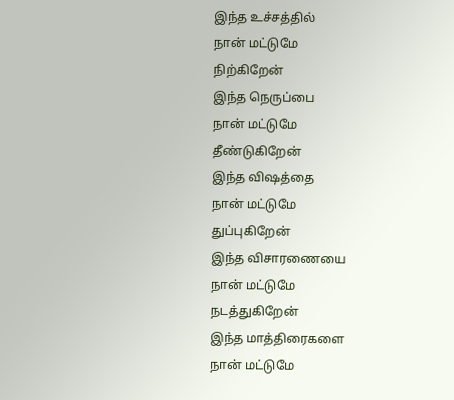இந்த உச்சத்தில்
நான் மட்டுமே
நிற்கிறேன்
இந்த நெருப்பை
நான் மட்டுமே
தீண்டுகிறேன்
இந்த விஷத்தை
நான் மட்டுமே
துப்புகிறேன்
இந்த விசாரணையை
நான் மட்டுமே
நடத்துகிறேன்
இந்த மாத்திரைகளை
நான் மட்டுமே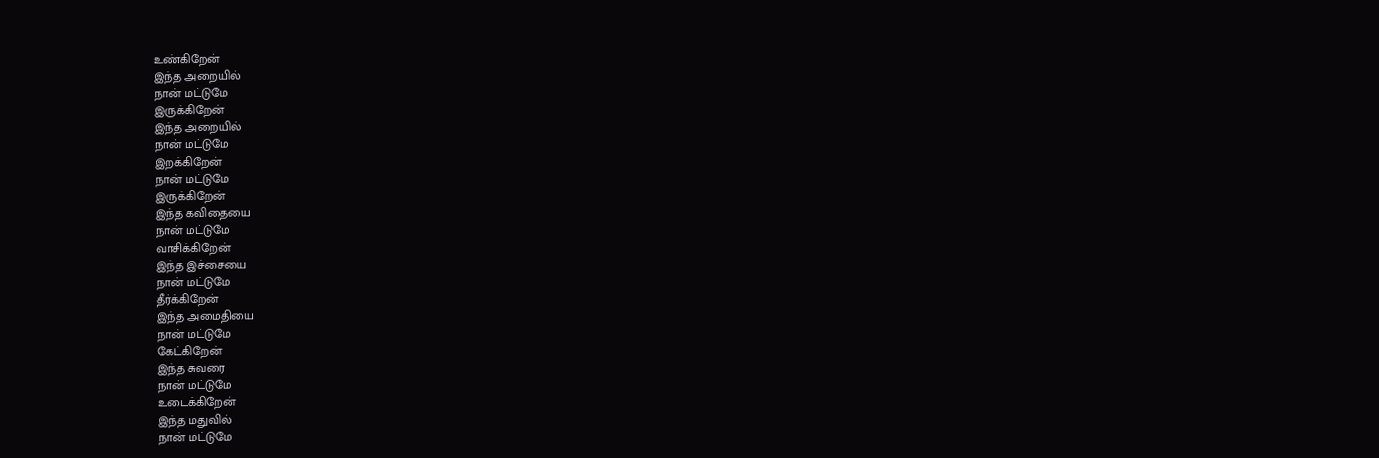உண்கிறேன்
இந்த அறையில்
நான் மட்டுமே
இருக்கிறேன்
இந்த அறையில்
நான் மட்டுமே
இறக்கிறேன்
நான் மட்டுமே
இருக்கிறேன்
இந்த கவிதையை
நான் மட்டுமே
வாசிக்கிறேன்
இந்த இச்சையை
நான் மட்டுமே
தீர்க்கிறேன்
இந்த அமைதியை
நான் மட்டுமே
கேட்கிறேன்
இந்த சுவரை
நான் மட்டுமே
உடைக்கிறேன்
இந்த மதுவில்
நான் மட்டுமே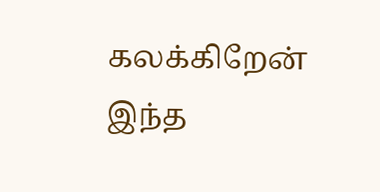கலக்கிறேன்
இந்த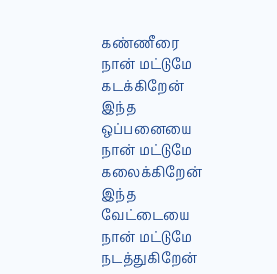கண்ணீரை
நான் மட்டுமே
கடக்கிறேன்
இந்த ஒப்பனையை
நான் மட்டுமே
கலைக்கிறேன்
இந்த வேட்டையை
நான் மட்டுமே
நடத்துகிறேன்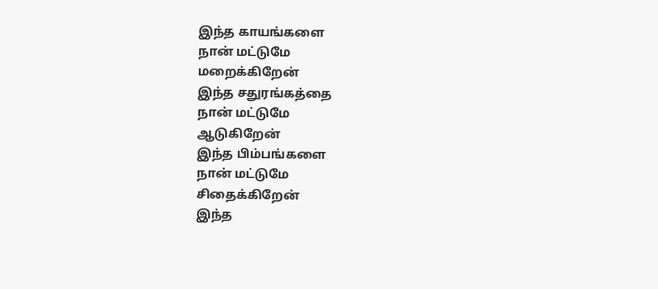இந்த காயங்களை
நான் மட்டுமே
மறைக்கிறேன்
இந்த சதுரங்கத்தை
நான் மட்டுமே
ஆடுகிறேன்
இந்த பிம்பங்களை
நான் மட்டுமே
சிதைக்கிறேன்
இந்த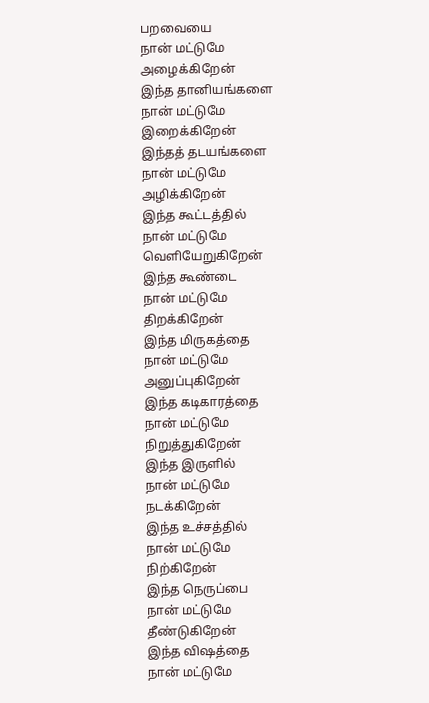பறவையை
நான் மட்டுமே
அழைக்கிறேன்
இந்த தானியங்களை
நான் மட்டுமே
இறைக்கிறேன்
இந்தத் தடயங்களை
நான் மட்டுமே
அழிக்கிறேன்
இந்த கூட்டத்தில்
நான் மட்டுமே
வெளியேறுகிறேன்
இந்த கூண்டை
நான் மட்டுமே
திறக்கிறேன்
இந்த மிருகத்தை
நான் மட்டுமே
அனுப்புகிறேன்
இந்த கடிகாரத்தை
நான் மட்டுமே
நிறுத்துகிறேன்
இந்த இருளில்
நான் மட்டுமே
நடக்கிறேன்
இந்த உச்சத்தில்
நான் மட்டுமே
நிற்கிறேன்
இந்த நெருப்பை
நான் மட்டுமே
தீண்டுகிறேன்
இந்த விஷத்தை
நான் மட்டுமே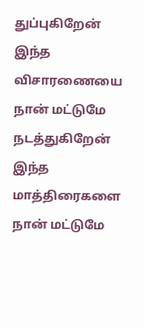துப்புகிறேன்
இந்த விசாரணையை
நான் மட்டுமே
நடத்துகிறேன்
இந்த மாத்திரைகளை
நான் மட்டுமே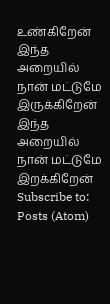உண்கிறேன்
இந்த அறையில்
நான் மட்டுமே
இருக்கிறேன்
இந்த அறையில்
நான் மட்டுமே
இறக்கிறேன்
Subscribe to:
Posts (Atom)